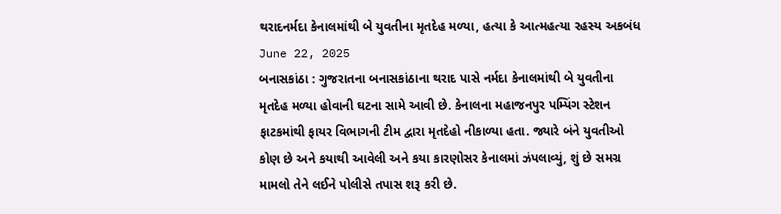થરાદનર્મદા કેનાલમાંથી બે યુવતીના મૃતદેહ મળ્યા, હત્યા કે આત્મહત્યા રહસ્ય અકબંધ
June 22, 2025
બનાસકાંઠા : ગુજરાતના બનાસકાંઠાના થરાદ પાસે નર્મદા કેનાલમાંથી બે યુવતીના મૃતદેહ મળ્યા હોવાની ઘટના સામે આવી છે. કેનાલના મહાજનપુર પમ્પિંગ સ્ટેશન ફાટકમાંથી ફાયર વિભાગની ટીમ દ્વારા મૃતદેહો નીકાળ્યા હતા. જ્યારે બંને યુવતીઓ કોણ છે અને કયાથી આવેલી અને કયા કારણોસર કેનાલમાં ઝંપલાવ્યું, શું છે સમગ્ર મામલો તેને લઈને પોલીસે તપાસ શરૂ કરી છે.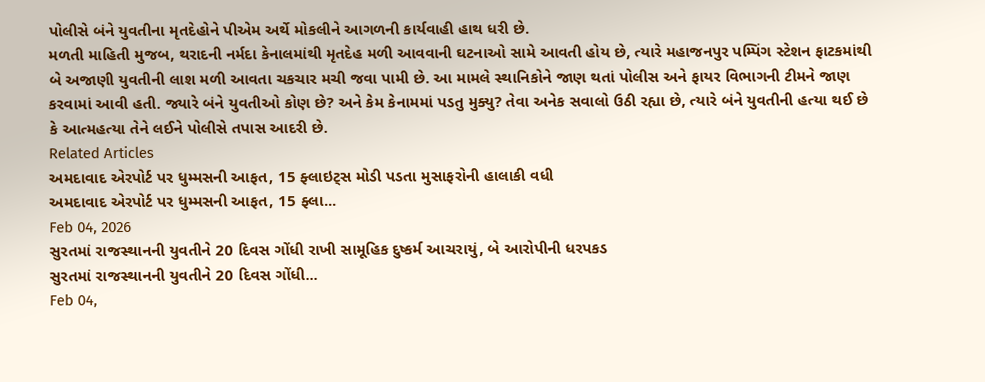પોલીસે બંને યુવતીના મૃતદેહોને પીએમ અર્થે મોકલીને આગળની કાર્યવાહી હાથ ધરી છે.
મળતી માહિતી મુજબ, થરાદની નર્મદા કેનાલમાંથી મૃતદેહ મળી આવવાની ઘટનાઓ સામે આવતી હોય છે, ત્યારે મહાજનપુર પમ્પિંગ સ્ટેશન ફાટકમાંથી બે અજાણી યુવતીની લાશ મળી આવતા ચકચાર મચી જવા પામી છે. આ મામલે સ્થાનિકોને જાણ થતાં પોલીસ અને ફાયર વિભાગની ટીમને જાણ કરવામાં આવી હતી. જ્યારે બંને યુવતીઓ કોણ છે? અને કેમ કેનામમાં પડતુ મુક્યુ? તેવા અનેક સવાલો ઉઠી રહ્યા છે, ત્યારે બંને યુવતીની હત્યા થઈ છે કે આત્મહત્યા તેને લઈને પોલીસે તપાસ આદરી છે.
Related Articles
અમદાવાદ એરપોર્ટ પર ધુમ્મસની આફત, 15 ફ્લાઇટ્સ મોડી પડતા મુસાફરોની હાલાકી વધી
અમદાવાદ એરપોર્ટ પર ધુમ્મસની આફત, 15 ફ્લા...
Feb 04, 2026
સુરતમાં રાજસ્થાનની યુવતીને 20 દિવસ ગોંધી રાખી સામૂહિક દુષ્કર્મ આચરાયું, બે આરોપીની ધરપકડ
સુરતમાં રાજસ્થાનની યુવતીને 20 દિવસ ગોંધી...
Feb 04,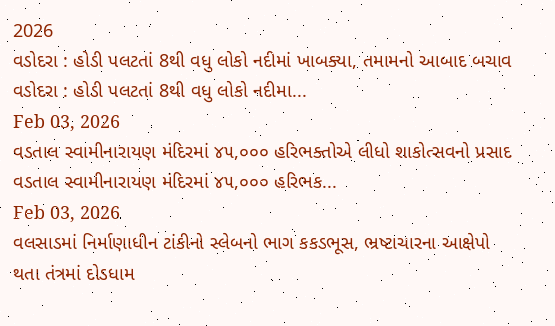2026
વડોદરા : હોડી પલટતાં 8થી વધુ લોકો નદીમાં ખાબક્યા, તમામનો આબાદ બચાવ
વડોદરા : હોડી પલટતાં 8થી વધુ લોકો નદીમા...
Feb 03, 2026
વડતાલ સ્વામીનારાયણ મંદિરમાં ૪૫,૦૦૦ હરિભક્તોએ લીધો શાકોત્સવનો પ્રસાદ
વડતાલ સ્વામીનારાયણ મંદિરમાં ૪૫,૦૦૦ હરિભક...
Feb 03, 2026
વલસાડમાં નિર્માણાધીન ટાંકીનો સ્લેબનો ભાગ કકડભૂસ, ભ્રષ્ટાચારના આક્ષેપો થતા તંત્રમાં દોડધામ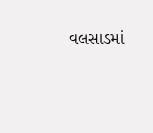વલસાડમાં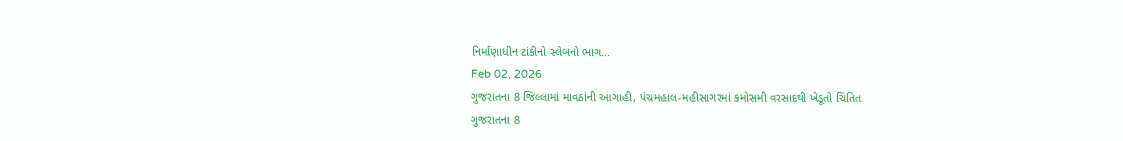નિર્માણાધીન ટાંકીનો સ્લેબનો ભાગ...
Feb 02, 2026
ગુજરાતના 8 જિલ્લામાં માવઠાંની આગાહી, પંચમહાલ-મહીસાગરમાં કમોસમી વરસાદથી ખેડૂતો ચિંતિત
ગુજરાતના 8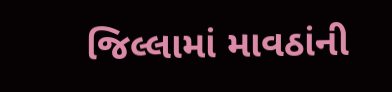જિલ્લામાં માવઠાંની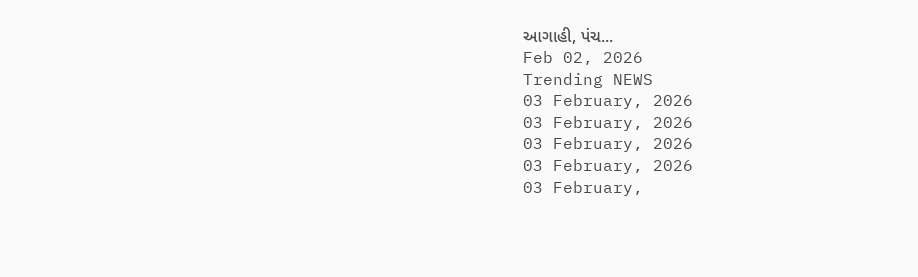આગાહી, પંચ...
Feb 02, 2026
Trending NEWS
03 February, 2026
03 February, 2026
03 February, 2026
03 February, 2026
03 February,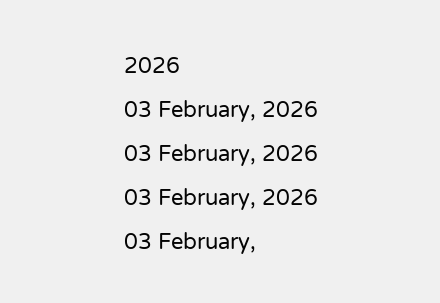2026
03 February, 2026
03 February, 2026
03 February, 2026
03 February,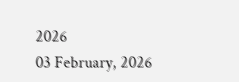2026
03 February, 2026